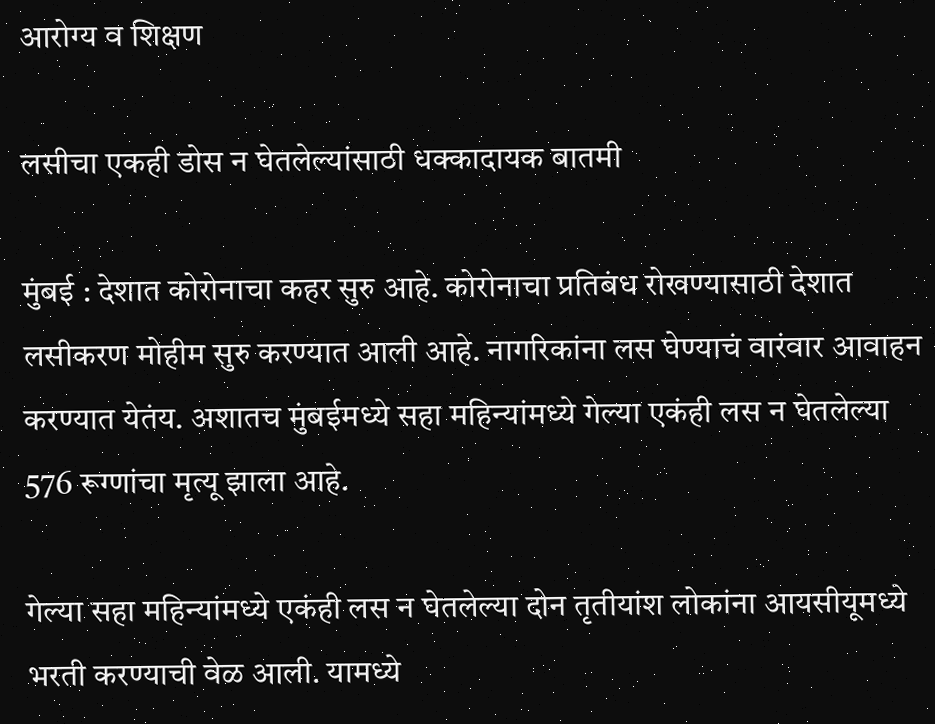आरोग्य व शिक्षण

लसीचा एकही डोस न घेतलेल्यांसाठी धक्कादायक बातमी

मुंबई : देशात कोरोनाचा कहर सुरु आहे. कोरोनाचा प्रतिबंध रोखण्यासाठी देशात लसीकरण मोहीम सुरु करण्यात आली आहे. नागरिकांना लस घेण्याचं वारंवार आवाहन करण्यात येतंय. अशातच मुंबईमध्ये सहा महिन्यांमध्ये गेल्या एकंही लस न घेतलेल्या 576 रूग्णांचा मृत्यू झाला आहे.

गेल्या सहा महिन्यांमध्ये एकंही लस न घेतलेल्या दोन तृतीयांश लोकांना आयसीयूमध्ये भरती करण्याची वेळ आली. यामध्ये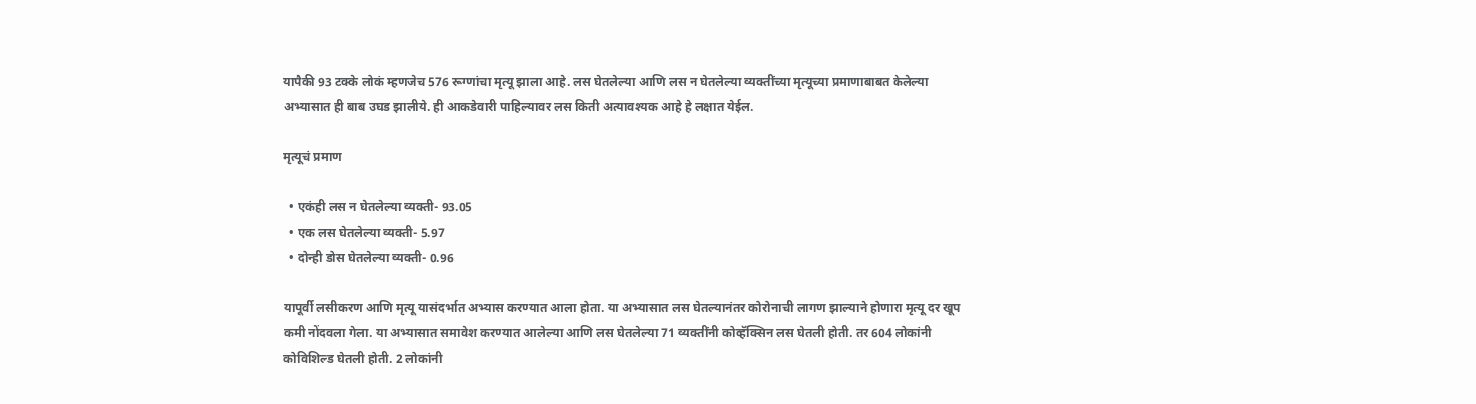यापैकी 93 टक्के लोकं म्हणजेच 576 रूग्णांचा मृत्यू झाला आहे. लस घेतलेल्या आणि लस न घेतलेल्या व्यक्तींच्या मृत्यूच्या प्रमाणाबाबत केलेल्या अभ्यासात ही बाब उघड झालीये. ही आकडेवारी पाहिल्यावर लस किती अत्यावश्यक आहे हे लक्षात येईल.

मृत्यूचं प्रमाण

  • एकंही लस न घेतलेल्या व्यक्ती- 93.05
  • एक लस घेतलेल्या व्यक्ती- 5.97
  • दोन्ही डोस घेतलेल्या व्यक्ती- 0.96

यापूर्वी लसीकरण आणि मृत्यू यासंदर्भात अभ्यास करण्यात आला होता. या अभ्यासात लस घेतल्यानंतर कोरोनाची लागण झाल्याने होणारा मृत्यू दर खूप कमी नोंदवला गेला. या अभ्यासात समावेश करण्यात आलेल्या आणि लस घेतलेल्या 71 व्यक्तींनी कोव्हॅक्सिन लस घेतली होती. तर 604 लोकांनी कोविशिल्ड घेतली होती. 2 लोकांनी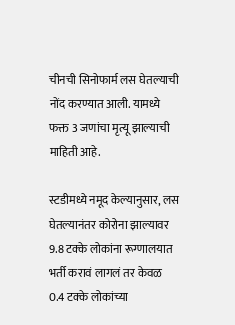चीनची सिनोफार्म लस घेतल्याची नोंद करण्यात आली. यामध्ये फक्त 3 जणांचा मृत्यू झाल्याची माहिती आहे.

स्टडीमध्ये नमूद केल्यानुसार, लस घेतल्यानंतर कोरोना झाल्यावर 9.8 टक्के लोकांना रूग्णालयात भर्ती करावं लागलं तर केवळ 0.4 टक्के लोकांच्या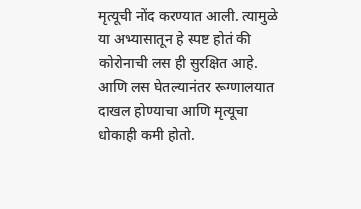मृत्यूची नोंद करण्यात आली. त्यामुळे या अभ्यासातून हे स्पष्ट होतं की कोरोनाची लस ही सुरक्षित आहे. आणि लस घेतल्यानंतर रूग्णालयात दाखल होण्याचा आणि मृत्यूचा धोकाही कमी होतो.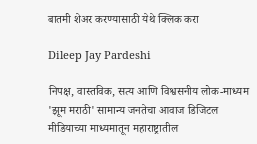बातमी शेअर करण्यासाठी येथे क्लिक करा

Dileep Jay Pardeshi

निपक्ष, वास्तविक, सत्य आणि विश्वसनीय लोक-माध्यम 'झूम मराठी' सामान्य जनतेचा आवाज डिजिटल मीडियाच्या माध्यमातून महाराष्ट्रातील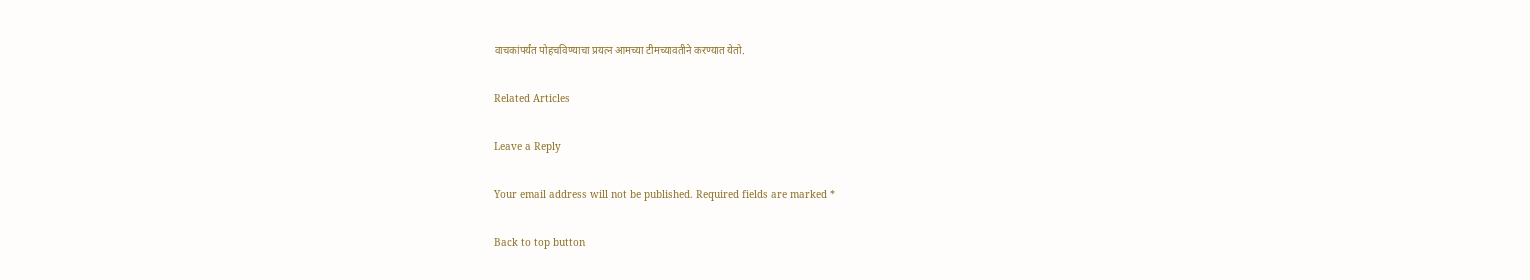वाचकांपर्यंत पोहचविण्याचा प्रयत्न आमच्या टीमच्यावतीने करण्यात येतो.

Related Articles

Leave a Reply

Your email address will not be published. Required fields are marked *

Back to top button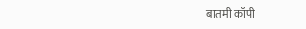बातमी कॉपी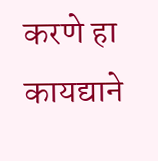करणे हा कायद्याने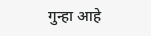गुन्हा आहे